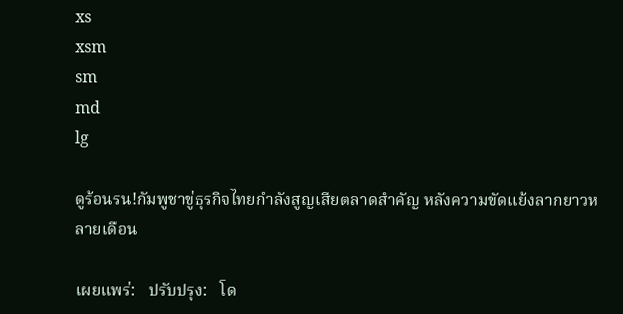xs
xsm
sm
md
lg

ดูร้อนรน!กัมพูชาขู่ธุรกิจไทยกำลังสูญเสียตลาดสำคัญ หลังความขัดแย้งลากยาวหลายเดือน

เผยแพร่:   ปรับปรุง:   โด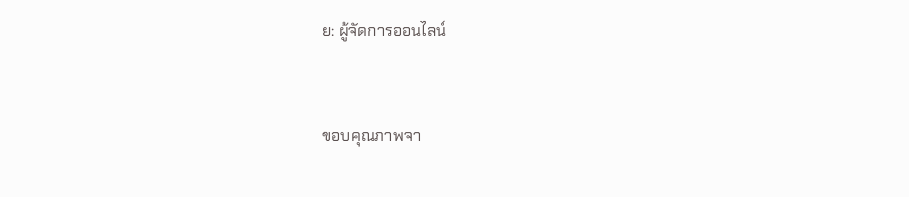ย: ผู้จัดการออนไลน์


ขอบคุณภาพจา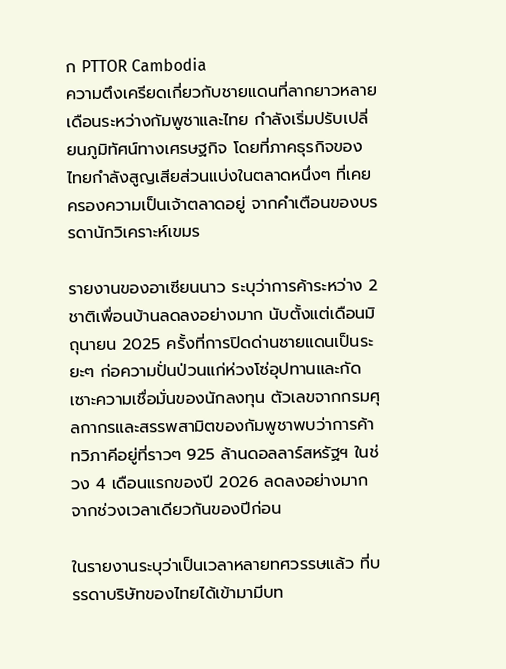ก PTTOR Cambodia
ความตึงเครียดเกี่ยวกับชายแดนที่ลากยาวหลายเดือนระหว่างกัมพูชาและไทย กำลังเริ่มปรับเปลี่ยนภูมิทัศน์ทางเศรษฐกิจ โดยที่ภาคธุรกิจของไทยกำลังสูญเสียส่วนแบ่งในตลาดหนึ่งๆ ที่เคยครองความเป็นเจ้าตลาดอยู่ จากคำเตือนของบรรดานักวิเคราะห์เขมร

รายงานของอาเซียนนาว ระบุว่าการค้าระหว่าง 2 ชาติเพื่อนบ้านลดลงอย่างมาก นับตั้งแต่เดือนมิถุนายน 2025 ครั้งที่การปิดด่านชายแดนเป็นระยะๆ ก่อความปั่นป่วนแก่ห่วงโซ่อุปทานและกัดเซาะความเชื่อมั่นของนักลงทุน ตัวเลขจากกรมศุลกากรและสรรพสามิตของกัมพูชาพบว่าการค้าทวิภาคีอยู่ที่ราวๆ 925 ล้านดอลลาร์สหรัฐฯ ในช่วง 4 เดือนแรกของปี 2026 ลดลงอย่างมากจากช่วงเวลาเดียวกันของปีก่อน

ในรายงานระบุว่าเป็นเวลาหลายทศวรรษแล้ว ที่บรรดาบริษัทของไทยได้เข้ามามีบท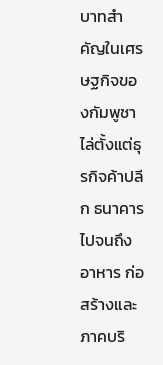บาทสำคัญในเศรษฐกิจของกัมพูชา ไล่ตั้งแต่ธุรกิจค้าปลีก ธนาคาร ไปจนถึงอาหาร ก่อสร้างและภาคบริ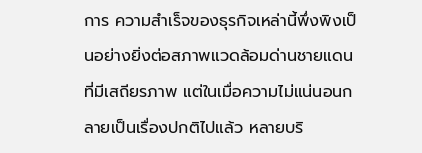การ ความสำเร็จของธุรกิจเหล่านี้พึ่งพิงเป็นอย่างยิ่งต่อสภาพแวดล้อมด่านชายแดนที่มีเสถียรภาพ แต่ในเมื่อความไม่แน่นอนกลายเป็นเรื่องปกติไปแล้ว หลายบริ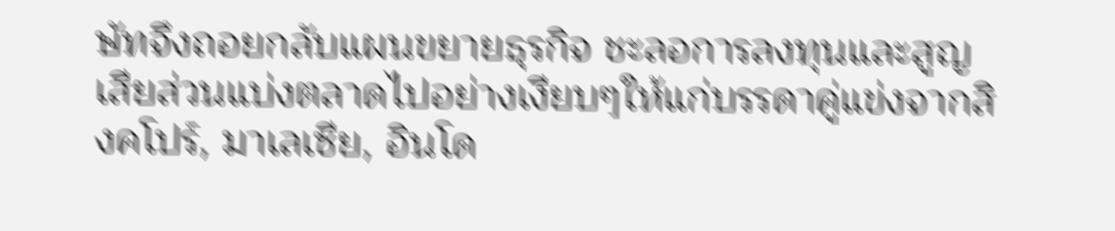ษัทจึงถอยกลับแผนขยายธุรกิจ ชะลอการลงทุนและสูญเสียส่วนแบ่งตลาดไปอย่างเงียบๆให้แก่บรรดาคู่แข่งจากสิงคโปร์, มาเลเซีย, อินโด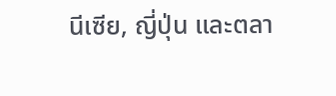นีเซีย, ญี่ปุ่น และตลา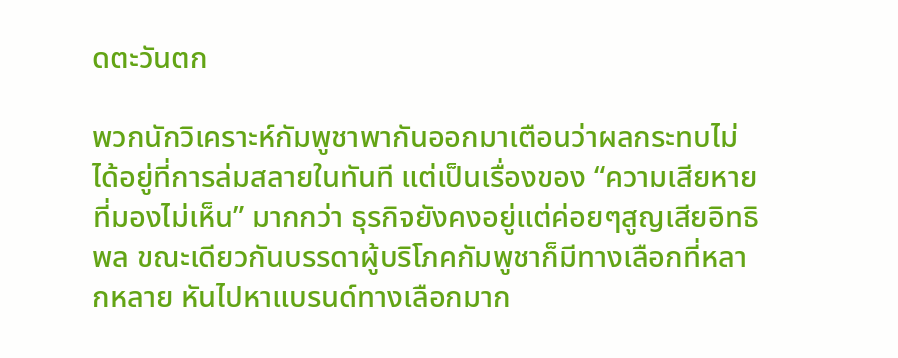ดตะวันตก

พวกนักวิเคราะห์กัมพูชาพากันออกมาเตือนว่าผลกระทบไม่ได้อยู่ที่การล่มสลายในทันที แต่เป็นเรื่องของ “ความเสียหายที่มองไม่เห็น” มากกว่า ธุรกิจยังคงอยู่แต่ค่อยๆสูญเสียอิทธิพล ขณะเดียวกันบรรดาผู้บริโภคกัมพูชาก็มีทางเลือกที่หลากหลาย หันไปหาแบรนด์ทางเลือกมาก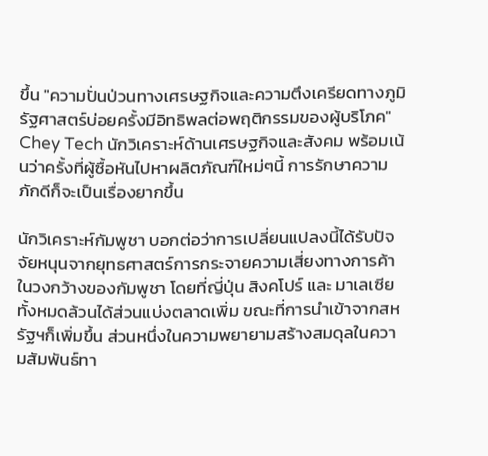ขึ้น "ความปั่นป่วนทางเศรษฐกิจและความตึงเครียดทางภูมิรัฐศาสตร์บ่อยครั้งมีอิทธิพลต่อพฤติกรรมของผู้บริโภค" Chey Tech นักวิเคราะห์ด้านเศรษฐกิจและสังคม พร้อมเน้นว่าครั้งที่ผู้ซื้อหันไปหาผลิตภัณฑ์ใหม่ๆนี้ การรักษาความภักดีก็จะเป็นเรื่องยากขึ้น

นักวิเคราะห์กัมพูชา บอกต่อว่าการเปลี่ยนแปลงนี้ได้รับปัจจัยหนุนจากยุทธศาสตร์การกระจายความเสี่ยงทางการค้าในวงกว้างของกัมพูชา โดยที่ญี่ปุ่น สิงคโปร์ และ มาเลเซีย ทั้งหมดล้วนได้ส่วนแบ่งตลาดเพิ่ม ขณะที่การนำเข้าจากสหรัฐฯก็เพิ่มขึ้น ส่วนหนึ่งในความพยายามสร้างสมดุลในความสัมพันธ์ทา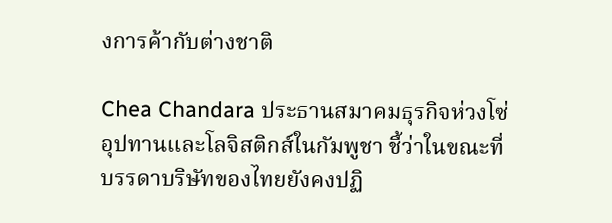งการค้ากับต่างชาติ

Chea Chandara ประธานสมาคมธุรกิจห่วงโซ่อุปทานและโลจิสติกส์ในกัมพูชา ชี้ว่าในขณะที่บรรดาบริษัทของไทยยังคงปฏิ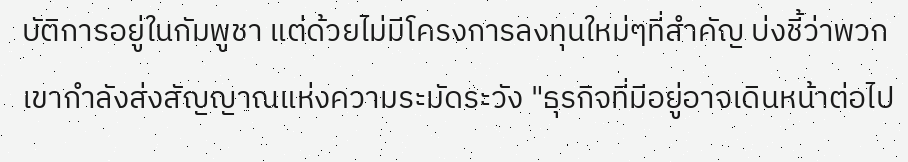บัติการอยู่ในกัมพูชา แต่ด้วยไม่มีโครงการลงทุนใหม่ๆที่สำคัญ บ่งชี้ว่าพวกเขากำลังส่งสัญญาณแห่งความระมัดระวัง "ธุรกิจที่มีอยู่อาจเดินหน้าต่อไป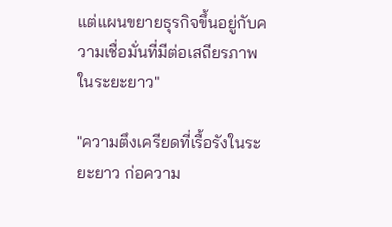แต่แผนขยายธุรกิจขึ้นอยู่กับความเชื่อมั่นที่มีต่อเสถียรภาพในระยะยาว"

"ความตึงเครียดที่เรื้อรังในระยะยาว ก่อความ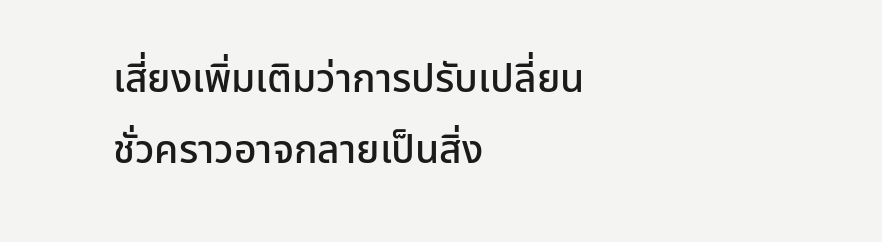เสี่ยงเพิ่มเติมว่าการปรับเปลี่ยนชั่วคราวอาจกลายเป็นสิ่ง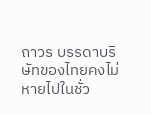ถาวร บรรดาบริษัทของไทยคงไม่หายไปในชั่ว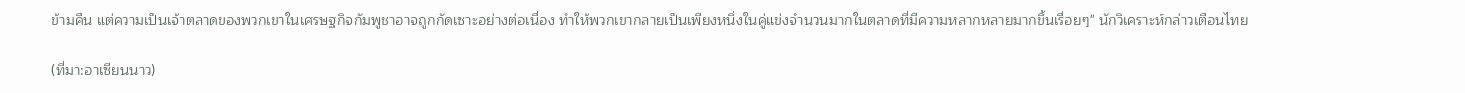ข้ามคืน แต่ความเป็นเจ้าตลาดของพวกเขาในเศรษฐกิจกัมพูชาอาจถูกกัดเซาะอย่างต่อเนื่อง ทำให้พวกเขากลายเป็นเพียงหนึ่งในคู่แข่งจำนวนมากในตลาดที่มีความหลากหลายมากขึ้นเรื่อยๆ" นักวิเคราะห์กล่าวเตือนไทย

(ที่มา:อาเซียนนาว)